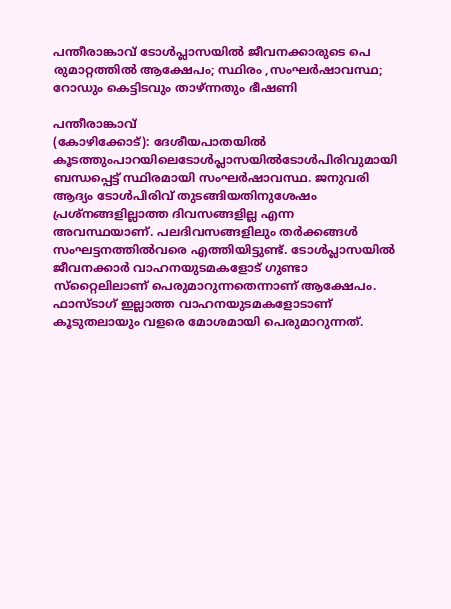പന്തീരാങ്കാവ് ടോൾപ്ലാസയിൽ ജീവനക്കാരുടെ പെ രുമാറ്റത്തിൽ ആക്ഷേപം; സ്ഥിരം ,സംഘർഷാവസ്ഥ; റോഡും കെട്ടിടവും താഴ്ന്നതും ഭീഷണി

പന്തീരാങ്കാവ്
(കോഴിക്കോട്): ദേശീയപാതയിൽ കൂടത്തുംപാറയിലെടോൾപ്ലാസയിൽടോൾപിരിവുമായി ബന്ധപ്പെട്ട് സ്ഥിരമായി സംഘർഷാവസ്ഥ. ജനുവരി ആദ്യം ടോൾപിരിവ് തുടങ്ങിയതിനുശേഷം പ്രശ്‌നങ്ങളില്ലാത്ത ദിവസങ്ങളില്ല എന്ന അവസ്ഥയാണ്. പലദിവസങ്ങളിലും തർക്കങ്ങൾ സംഘട്ടനത്തിൽവരെ എത്തിയിട്ടുണ്ട്. ടോൾപ്ലാസയിൽ ജീവനക്കാർ വാഹനയുടമകളോട് ഗുണ്ടാ സ്‌റ്റൈലിലാണ് പെരുമാറുന്നതെന്നാണ് ആക്ഷേപം.
ഫാസ്ടാഗ് ഇല്ലാത്ത വാഹനയുടമകളോടാണ് കൂടുതലായും വളരെ മോശമായി പെരുമാറുന്നത്.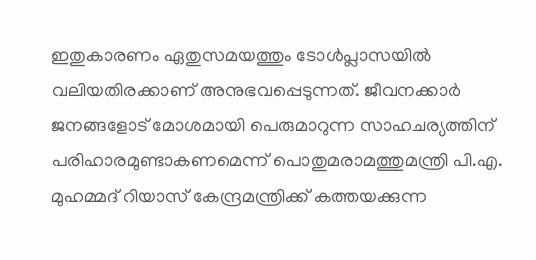ഇതുകാരണം ഏതുസമയത്തും ടോൾപ്ലാസയിൽ വലിയതിരക്കാണ് അനുഭവപ്പെടുന്നത്. ജീവനക്കാർ ജനങ്ങളോട് മോശമായി പെരുമാറുന്ന സാഹചര്യത്തിന് പരിഹാരമുണ്ടാകണമെന്ന് പൊതുമരാമത്തുമന്ത്രി പി.എ. മുഹമ്മദ് റിയാസ് കേന്ദ്രമന്ത്രിക്ക് കത്തയക്കുന്ന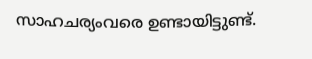സാഹചര്യംവരെ ഉണ്ടായിട്ടുണ്ട്.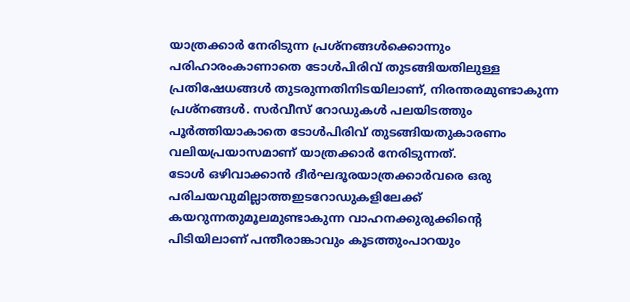യാത്രക്കാർ നേരിടുന്ന പ്രശ്‌നങ്ങൾക്കൊന്നും പരിഹാരംകാണാതെ ടോൾപിരിവ് തുടങ്ങിയതിലുള്ള പ്രതിഷേധങ്ങൾ തുടരുന്നതിനിടയിലാണ്, നിരന്തരമുണ്ടാകുന്ന പ്രശ്‌നങ്ങൾ. സർവീസ് റോഡുകൾ പലയിടത്തും പൂർത്തിയാകാതെ ടോൾപിരിവ് തുടങ്ങിയതുകാരണം വലിയപ്രയാസമാണ് യാത്രക്കാർ നേരിടുന്നത്.
ടോൾ ഒഴിവാക്കാൻ ദീർഘദൂരയാത്രക്കാർവരെ ഒരു പരിചയവുമില്ലാത്തഇടറോഡുകളിലേക്ക് കയറുന്നതുമൂലമുണ്ടാകുന്ന വാഹനക്കുരുക്കിന്റെ പിടിയിലാണ് പന്തീരാങ്കാവും കൂടത്തുംപാറയും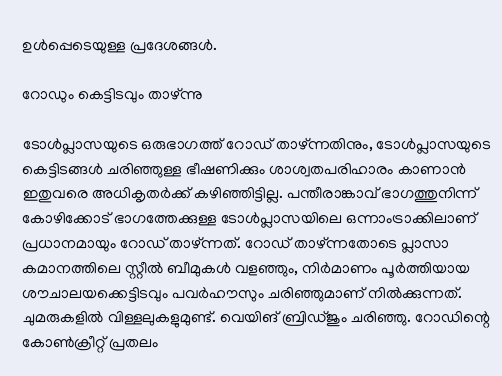ഉൾപ്പെടെയുള്ള പ്രദേശങ്ങൾ.

റോഡും കെട്ടിടവും താഴ്ന്നു

ടോൾപ്ലാസയുടെ ഒരുഭാഗത്ത് റോഡ് താഴ്ന്നതിനും, ടോൾപ്ലാസയുടെ കെട്ടിടങ്ങൾ ചരിഞ്ഞുള്ള ഭീഷണിക്കും ശാശ്വതപരിഹാരം കാണാൻ ഇതുവരെ അധികൃതർക്ക് കഴിഞ്ഞിട്ടില്ല. പന്തീരാങ്കാവ് ഭാഗത്തുനിന്ന് കോഴിക്കോട് ഭാഗത്തേക്കുള്ള ടോൾപ്ലാസയിലെ ഒന്നാംട്രാക്കിലാണ് പ്രധാനമായും റോഡ് താഴ്ന്നത്. റോഡ് താഴ്ന്നതോടെ പ്ലാസാ കമാനത്തിലെ സ്റ്റീൽ ബീമുകൾ വളഞ്ഞും, നിർമാണം പൂർത്തിയായ ശൗചാലയക്കെട്ടിടവും പവർഹൗസും ചരിഞ്ഞുമാണ് നിൽക്കുന്നത്. ചുമരുകളിൽ വിള്ളലുകളുമുണ്ട്. വെയിങ് ബ്രിഡ്ജും ചരിഞ്ഞു. റോഡിന്റെ കോൺക്രീറ്റ് പ്രതലം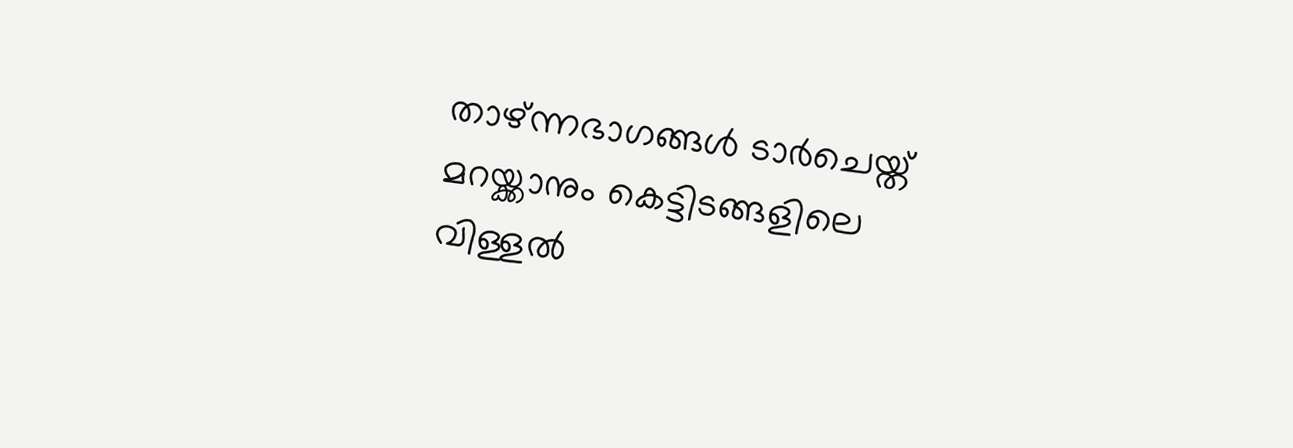താഴ്ന്നഭാഗങ്ങൾ ടാർചെയ്ത് മറയ്ക്കാനും കെട്ടിടങ്ങളിലെ വിള്ളൽ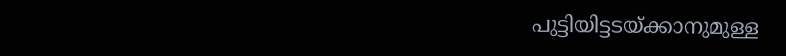പുട്ടിയിട്ടടയ്ക്കാനുമുള്ള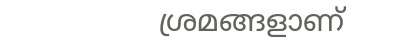ശ്രമങ്ങളാണ്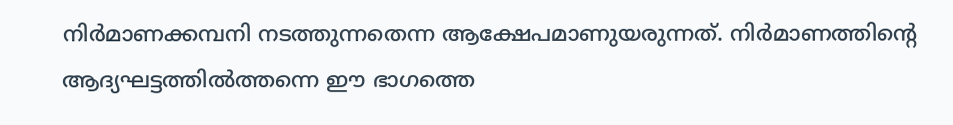നിർമാണക്കമ്പനി നടത്തുന്നതെന്ന ആക്ഷേപമാണുയരുന്നത്. നിർമാണത്തിന്റെ ആദ്യഘട്ടത്തിൽത്തന്നെ ഈ ഭാഗത്തെ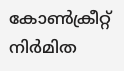കോൺക്രീറ്റ് നിർമിത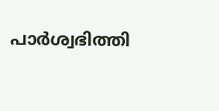പാർശ്വഭിത്തി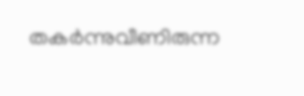തകർന്നുവീണിരുന്ന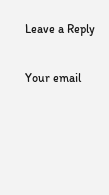Leave a Reply

Your email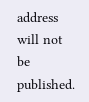address will not be published.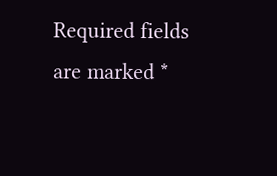Required fields are marked *